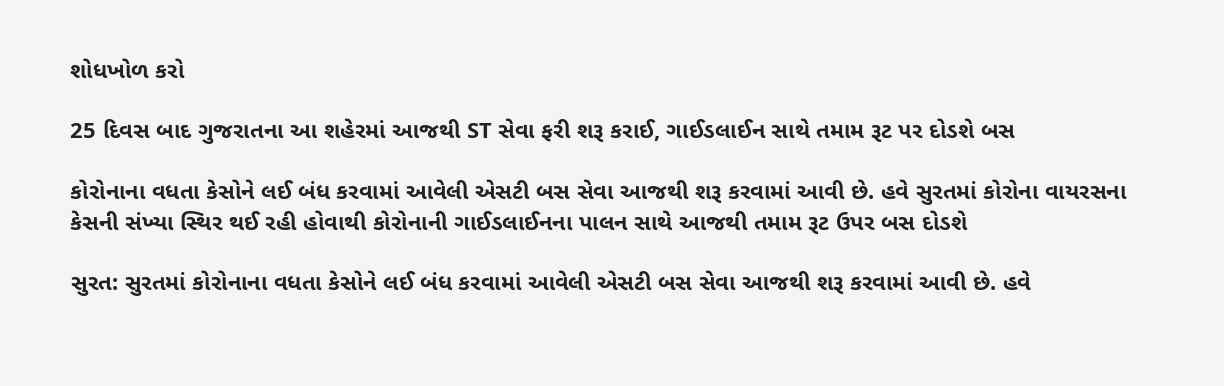શોધખોળ કરો

25 દિવસ બાદ ગુજરાતના આ શહેરમાં આજથી ST સેવા ફરી શરૂ કરાઈ, ગાઈડલાઈન સાથે તમામ રૂટ પર દોડશે બસ

કોરોનાના વધતા કેસોને લઈ બંધ કરવામાં આવેલી એસટી બસ સેવા આજથી શરૂ કરવામાં આવી છે. હવે સુરતમાં કોરોના વાયરસના કેસની સંખ્યા સ્થિર થઈ રહી હોવાથી કોરોનાની ગાઈડલાઈનના પાલન સાથે આજથી તમામ રૂટ ઉપર બસ દોડશે

સુરત: સુરતમાં કોરોનાના વધતા કેસોને લઈ બંધ કરવામાં આવેલી એસટી બસ સેવા આજથી શરૂ કરવામાં આવી છે. હવે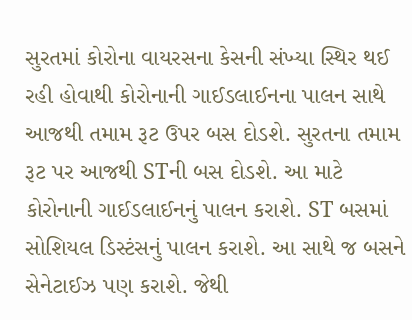સુરતમાં કોરોના વાયરસના કેસની સંખ્યા સ્થિર થઈ રહી હોવાથી કોરોનાની ગાઈડલાઈનના પાલન સાથે આજથી તમામ રૂટ ઉપર બસ દોડશે. સુરતના તમામ રૂટ પર આજથી STની બસ દોડશે. આ માટે કોરોનાની ગાઈડલાઈનનું પાલન કરાશે. ST બસમાં સોશિયલ ડિસ્ટંસનું પાલન કરાશે. આ સાથે જ બસને સેનેટાઈઝ પણ કરાશે. જેથી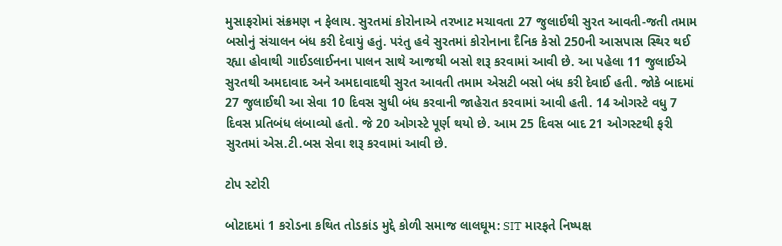મુસાફરોમાં સંક્રમણ ન ફેલાય. સુરતમાં કોરોનાએ તરખાટ મચાવતા 27 જુલાઈથી સુરત આવતી-જતી તમામ બસોનું સંચાલન બંધ કરી દેવાયું હતું. પરંતુ હવે સુરતમાં કોરોનાના દૈનિક કેસો 250ની આસપાસ સ્થિર થઈ રહ્યા હોવાથી ગાઈડલાઈનના પાલન સાથે આજથી બસો શરૂ કરવામાં આવી છે. આ પહેલા 11 જુલાઈએ સુરતથી અમદાવાદ અને અમદાવાદથી સુરત આવતી તમામ એસટી બસો બંધ કરી દેવાઈ હતી. જોકે બાદમાં 27 જુલાઈથી આ સેવા 10 દિવસ સુધી બંધ કરવાની જાહેરાત કરવામાં આવી હતી. 14 ઓગસ્ટે વધુ 7 દિવસ પ્રતિબંધ લંબાવ્યો હતો. જે 20 ઓગસ્ટે પૂર્ણ થયો છે. આમ 25 દિવસ બાદ 21 ઓગસ્ટથી ફરી સુરતમાં એસ.ટી.બસ સેવા શરૂ કરવામાં આવી છે.

ટોપ સ્ટોરી

બોટાદમાં 1 કરોડના કથિત તોડકાંડ મુદ્દે કોળી સમાજ લાલઘૂમ: SIT મારફતે નિષ્પક્ષ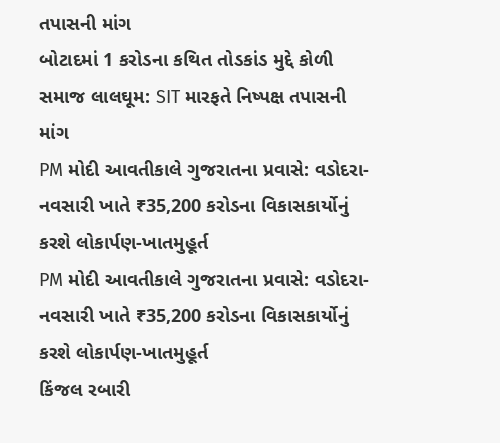તપાસની માંગ
બોટાદમાં 1 કરોડના કથિત તોડકાંડ મુદ્દે કોળી સમાજ લાલઘૂમ: SIT મારફતે નિષ્પક્ષ તપાસની માંગ
PM મોદી આવતીકાલે ગુજરાતના પ્રવાસે: વડોદરા-નવસારી ખાતે ₹35,200 કરોડના વિકાસકાર્યોનું કરશે લોકાર્પણ-ખાતમુહૂર્ત
PM મોદી આવતીકાલે ગુજરાતના પ્રવાસે: વડોદરા-નવસારી ખાતે ₹35,200 કરોડના વિકાસકાર્યોનું કરશે લોકાર્પણ-ખાતમુહૂર્ત
કિંજલ રબારી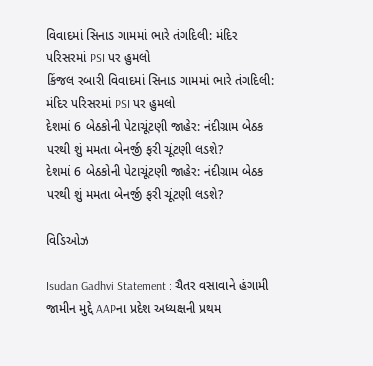વિવાદમાં સિનાડ ગામમાં ભારે તંગદિલી: મંદિર પરિસરમાં PSI પર હુમલો
કિંજલ રબારી વિવાદમાં સિનાડ ગામમાં ભારે તંગદિલી: મંદિર પરિસરમાં PSI પર હુમલો
દેશમાં 6 બેઠકોની પેટાચૂંટણી જાહેર: નંદીગ્રામ બેઠક પરથી શું મમતા બેનર્જી ફરી ચૂંટણી લડશે?
દેશમાં 6 બેઠકોની પેટાચૂંટણી જાહેર: નંદીગ્રામ બેઠક પરથી શું મમતા બેનર્જી ફરી ચૂંટણી લડશે?

વિડિઓઝ

Isudan Gadhvi Statement : ચૈતર વસાવાને હંગામી જામીન મુદ્દે AAPના પ્રદેશ અધ્યક્ષની પ્રથમ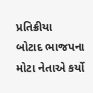પ્રતિક્રીયા
બોટાદ ભાજપના મોટા નેતાએ કર્યો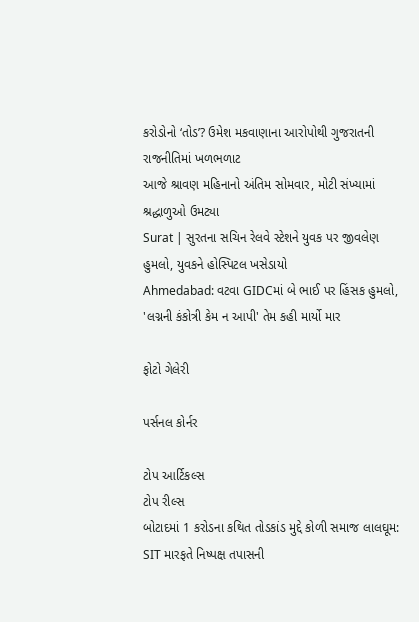કરોડોનો ‘તોડ’? ઉમેશ મકવાણાના આરોપોથી ગુજરાતની રાજનીતિમાં ખળભળાટ
આજે શ્રાવણ મહિનાનો અંતિમ સોમવાર, મોટી સંખ્યામાં શ્રદ્ધાળુઓ ઉમટ્યા
Surat | સુરતના સચિન રેલવે સ્ટેશને યુવક પર જીવલેણ હુમલો, યુવકને હોસ્પિટલ ખસેડાયો
Ahmedabad: વટવા GIDCમાં બે ભાઈ પર હિંસક હુમલો, 'લગ્નની કંકોત્રી કેમ ન આપી' તેમ કહી માર્યો માર

ફોટો ગેલેરી

પર્સનલ કોર્નર

ટોપ આર્ટિકલ્સ
ટોપ રીલ્સ
બોટાદમાં 1 કરોડના કથિત તોડકાંડ મુદ્દે કોળી સમાજ લાલઘૂમ: SIT મારફતે નિષ્પક્ષ તપાસની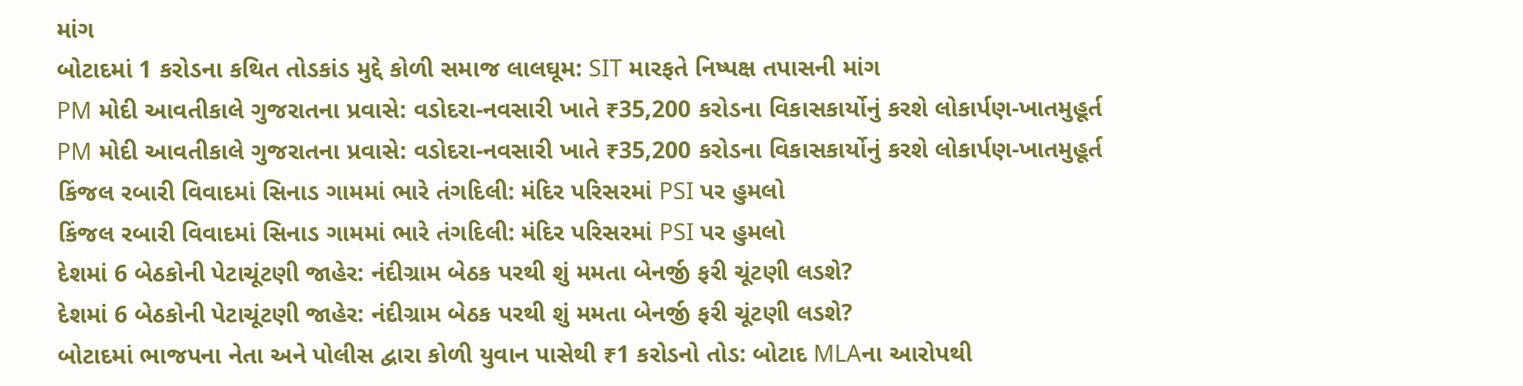માંગ
બોટાદમાં 1 કરોડના કથિત તોડકાંડ મુદ્દે કોળી સમાજ લાલઘૂમ: SIT મારફતે નિષ્પક્ષ તપાસની માંગ
PM મોદી આવતીકાલે ગુજરાતના પ્રવાસે: વડોદરા-નવસારી ખાતે ₹35,200 કરોડના વિકાસકાર્યોનું કરશે લોકાર્પણ-ખાતમુહૂર્ત
PM મોદી આવતીકાલે ગુજરાતના પ્રવાસે: વડોદરા-નવસારી ખાતે ₹35,200 કરોડના વિકાસકાર્યોનું કરશે લોકાર્પણ-ખાતમુહૂર્ત
કિંજલ રબારી વિવાદમાં સિનાડ ગામમાં ભારે તંગદિલી: મંદિર પરિસરમાં PSI પર હુમલો
કિંજલ રબારી વિવાદમાં સિનાડ ગામમાં ભારે તંગદિલી: મંદિર પરિસરમાં PSI પર હુમલો
દેશમાં 6 બેઠકોની પેટાચૂંટણી જાહેર: નંદીગ્રામ બેઠક પરથી શું મમતા બેનર્જી ફરી ચૂંટણી લડશે?
દેશમાં 6 બેઠકોની પેટાચૂંટણી જાહેર: નંદીગ્રામ બેઠક પરથી શું મમતા બેનર્જી ફરી ચૂંટણી લડશે?
બોટાદમાં ભાજપના નેતા અને પોલીસ દ્વારા કોળી યુવાન પાસેથી ₹1 કરોડનો તોડ: બોટાદ MLAના આરોપથી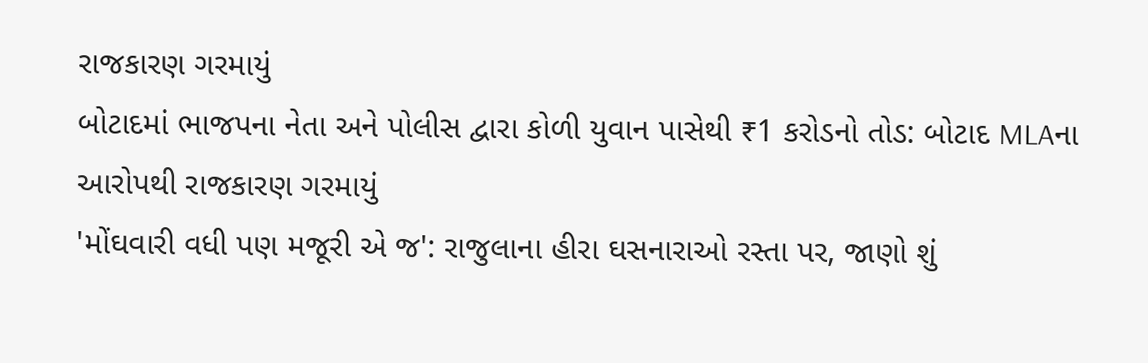રાજકારણ ગરમાયું
બોટાદમાં ભાજપના નેતા અને પોલીસ દ્વારા કોળી યુવાન પાસેથી ₹1 કરોડનો તોડ: બોટાદ MLAના આરોપથી રાજકારણ ગરમાયું
'મોંઘવારી વધી પણ મજૂરી એ જ': રાજુલાના હીરા ઘસનારાઓ રસ્તા પર, જાણો શું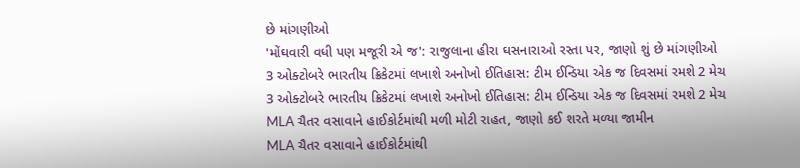છે માંગણીઓ
'મોંઘવારી વધી પણ મજૂરી એ જ': રાજુલાના હીરા ઘસનારાઓ રસ્તા પર, જાણો શું છે માંગણીઓ
3 ઓક્ટોબરે ભારતીય ક્રિકેટમાં લખાશે અનોખો ઈતિહાસ: ટીમ ઈન્ડિયા એક જ દિવસમાં રમશે 2 મેચ
3 ઓક્ટોબરે ભારતીય ક્રિકેટમાં લખાશે અનોખો ઈતિહાસ: ટીમ ઈન્ડિયા એક જ દિવસમાં રમશે 2 મેચ
MLA ચૈતર વસાવાને હાઈકોર્ટમાંથી મળી મોટી રાહત, જાણો કઈ શરતે મળ્યા જામીન
MLA ચૈતર વસાવાને હાઈકોર્ટમાંથી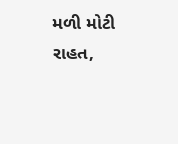મળી મોટી રાહત,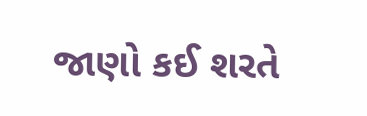જાણો કઈ શરતે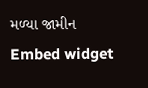મળ્યા જામીન
Embed widget